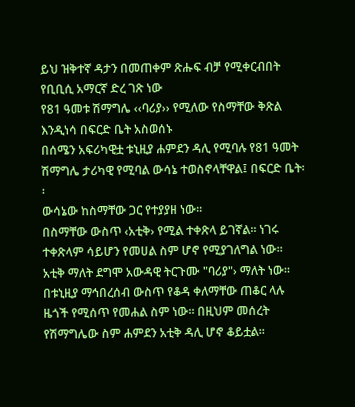ይህ ዝቅተኛ ዳታን በመጠቀም ጽሑፍ ብቻ የሚቀርብበት የቢቢሲ አማርኛ ድረ ገጽ ነው
የ81 ዓመቱ ሽማግሌ ‹‹ባሪያ›› የሚለው የስማቸው ቅጽል እንዲነሳ በፍርድ ቤት አስወሰኑ
በሰሜን አፍሪካዊቷ ቱኒዚያ ሐምደን ዳሊ የሚባሉ የ81 ዓመት ሽማግሌ ታሪካዊ የሚባል ውሳኔ ተወስኖላቸዋል፤ በፍርድ ቤት፡፡
ውሳኔው ከስማቸው ጋር የተያያዘ ነው፡፡
በስማቸው ውስጥ ‹አቲቅ› የሚል ተቀጽላ ይገኛል፡፡ ነገሩ ተቀጽላም ሳይሆን የመሀል ስም ሆኖ የሚያገለግል ነው፡፡
አቲቅ ማለት ደግሞ አውዳዊ ትርጉሙ "ባሪያ"› ማለት ነው፡፡
በቱኒዚያ ማኅበረሰብ ውስጥ የቆዳ ቀለማቸው ጠቆር ላሉ ዜጎች የሚሰጥ የመሐል ስም ነው፡፡ በዚህም መሰረት የሽማግሌው ስም ሐምደን አቲቅ ዳሊ ሆኖ ቆይቷል፡፡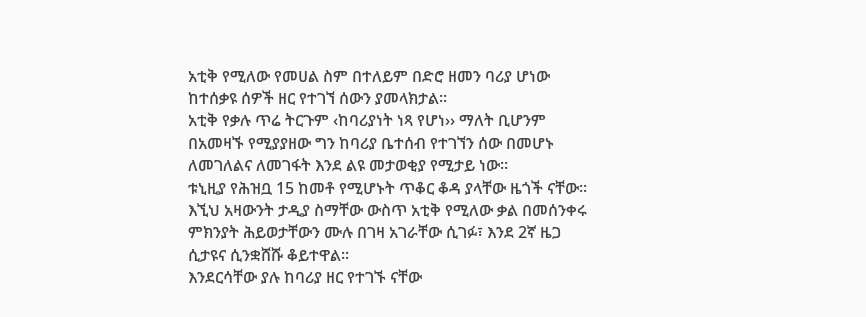አቲቅ የሚለው የመሀል ስም በተለይም በድሮ ዘመን ባሪያ ሆነው ከተሰቃዩ ሰዎች ዘር የተገኘ ሰውን ያመላክታል፡፡
አቲቅ የቃሉ ጥሬ ትርጉም ‹ከባሪያነት ነጻ የሆነ›› ማለት ቢሆንም በአመዛኙ የሚያያዘው ግን ከባሪያ ቤተሰብ የተገኘን ሰው በመሆኑ ለመገለልና ለመገፋት እንደ ልዩ መታወቂያ የሚታይ ነው፡፡
ቱኒዚያ የሕዝቧ 15 ከመቶ የሚሆኑት ጥቆር ቆዳ ያላቸው ዜጎች ናቸው፡፡
እኚህ አዛውንት ታዲያ ስማቸው ውስጥ አቲቅ የሚለው ቃል በመሰንቀሩ ምክንያት ሕይወታቸውን ሙሉ በገዛ አገራቸው ሲገፉ፣ እንደ 2ኛ ዜጋ ሲታዩና ሲንቋሸሹ ቆይተዋል፡፡
እንደርሳቸው ያሉ ከባሪያ ዘር የተገኙ ናቸው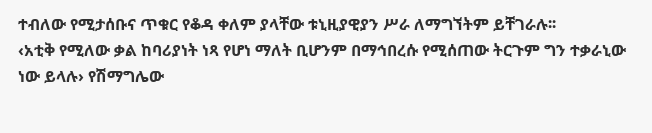ተብለው የሚታሰቡና ጥቁር የቆዳ ቀለም ያላቸው ቱኒዚያዊያን ሥራ ለማግኘትም ይቸገራሉ፡፡
‹አቲቅ የሚለው ቃል ከባሪያነት ነጻ የሆነ ማለት ቢሆንም በማኅበረሱ የሚሰጠው ትርጉም ግን ተቃራኒው ነው ይላሉ› የሽማግሌው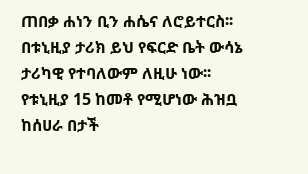ጠበቃ ሐነን ቢን ሐሴና ለሮይተርስ፡፡
በቱኒዚያ ታሪክ ይህ የፍርድ ቤት ውሳኔ ታሪካዊ የተባለውም ለዚሁ ነው፡፡
የቱኒዚያ 15 ከመቶ የሚሆነው ሕዝቧ ከሰሀራ በታች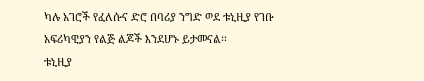ካሉ አገሮች የፈለሱና ድሮ በባሪያ ንግድ ወደ ቱኒዚያ የገቡ አፍሪካዊያን የልጅ ልጆች እንደሆኑ ይታመናል፡፡
ቱኒዚያ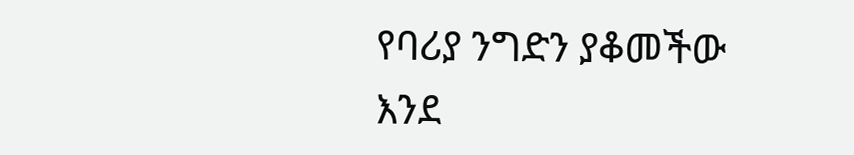የባሪያ ንግድን ያቆመችው እንደ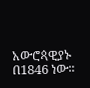አውሮጳዊያኑ በ1846 ነው፡፡